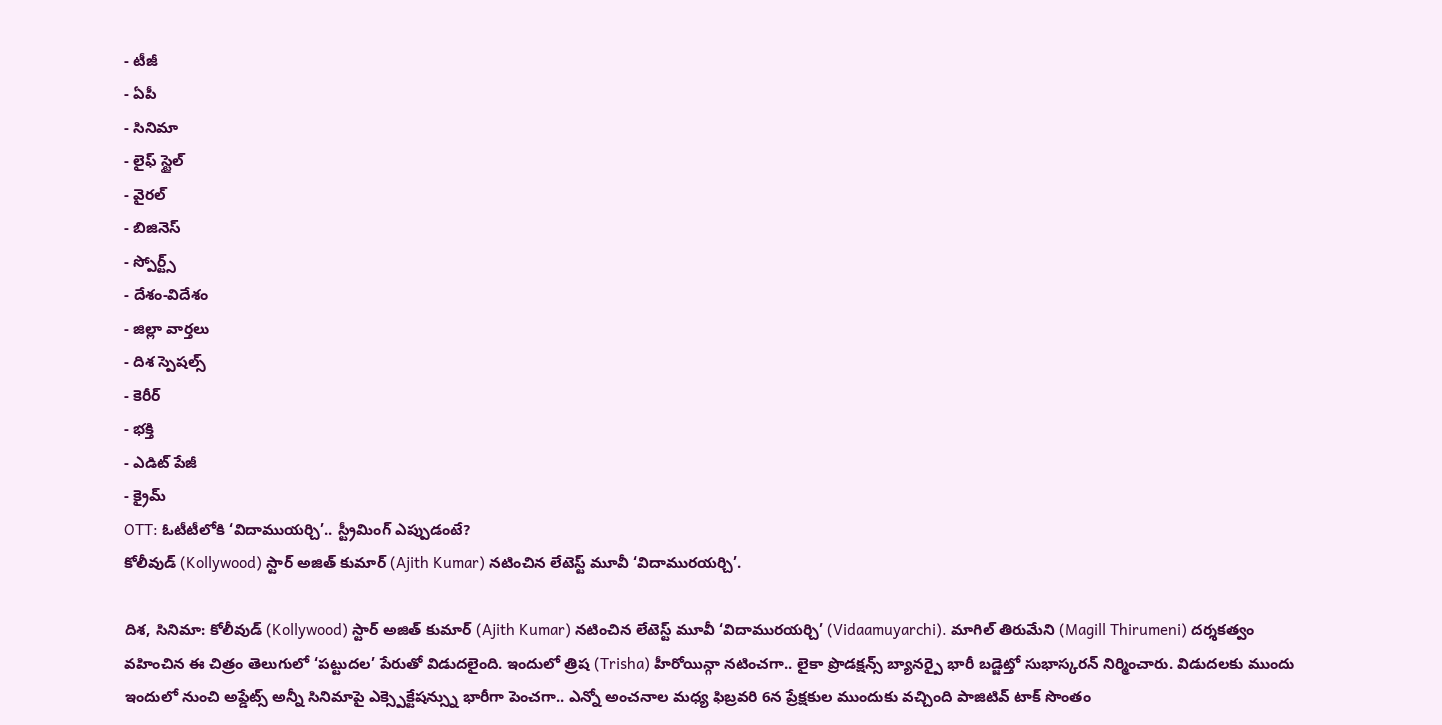- టీజీ
- ఏపీ
- సినిమా
- లైఫ్ స్టైల్
- వైరల్
- బిజినెస్
- స్పోర్ట్స్
- దేశం-విదేశం
- జిల్లా వార్తలు
- దిశ స్పెషల్స్
- కెరీర్
- భక్తి
- ఎడిట్ పేజీ
- క్రైమ్
OTT: ఓటీటీలోకి ‘విదాముయర్చి’.. స్ట్రీమింగ్ ఎప్పుడంటే?
కోలీవుడ్ (Kollywood) స్టార్ అజిత్ కుమార్ (Ajith Kumar) నటించిన లేటెస్ట్ మూవీ ‘విదామురయర్చి’.

దిశ, సినిమా: కోలీవుడ్ (Kollywood) స్టార్ అజిత్ కుమార్ (Ajith Kumar) నటించిన లేటెస్ట్ మూవీ ‘విదామురయర్చి’ (Vidaamuyarchi). మాగిల్ తిరుమేని (Magill Thirumeni) దర్శకత్వం వహించిన ఈ చిత్రం తెలుగులో ‘పట్టుదల’ పేరుతో విడుదలైంది. ఇందులో త్రిష (Trisha) హీరోయిన్గా నటించగా.. లైకా ప్రొడక్షన్స్ బ్యానర్పై భారీ బడ్జెట్తో సుభాస్కరన్ నిర్మించారు. విడుదలకు ముందు ఇందులో నుంచి అప్డేట్స్ అన్నీ సినిమాపై ఎక్స్పెక్టేషన్స్ను భారీగా పెంచగా.. ఎన్నో అంచనాల మధ్య ఫిబ్రవరి 6న ప్రేక్షకుల ముందుకు వచ్చింది పాజిటివ్ టాక్ సొంతం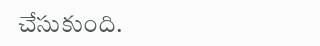చేసుకుంది.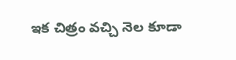ఇక చిత్రం వచ్చి నెల కూడా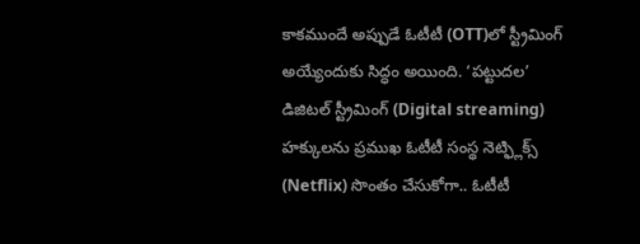కాకముందే అప్పుడే ఓటీటీ (OTT)లో స్ట్రీమింగ్ అయ్యేందుకు సిద్ధం అయింది. ‘పట్టుదల’ డిజిటల్ స్ట్రీమింగ్ (Digital streaming) హక్కులను ప్రముఖ ఓటీటీ సంస్థ నెట్ఫ్లిక్స్ (Netflix) సొంతం చేసుకోగా.. ఓటీటీ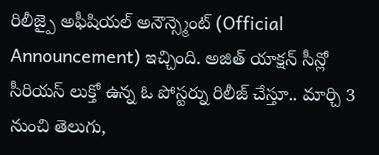రిలీజ్పై అఫీషియల్ అనౌన్స్మెంట్ (Official Announcement) ఇచ్చింది. అజిత్ యాక్షన్ సీన్లో సీరియస్ లుక్తో ఉన్న ఓ పోస్టర్ను రిలీజ్ చేస్తూ.. మార్చి 3 నుంచి తెలుగు,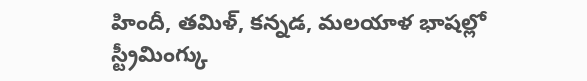హిందీ, తమిళ్, కన్నడ, మలయాళ భాషల్లో స్ట్రీమింగ్కు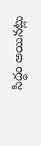సిద్ధం అయినట్లు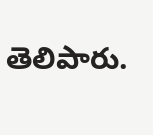తెలిపారు.